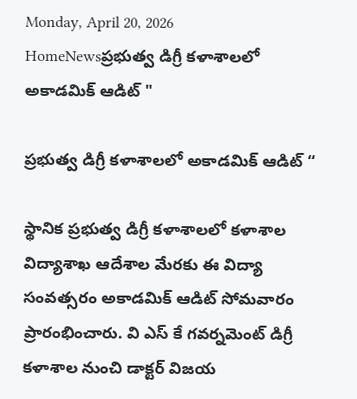Monday, April 20, 2026
HomeNewsప్రభుత్వ డిగ్రీ కళాశాలలో అకాడమిక్ ఆడిట్ "

ప్రభుత్వ డిగ్రీ కళాశాలలో అకాడమిక్ ఆడిట్ “

స్థానిక ప్రభుత్వ డిగ్రీ కళాశాలలో కళాశాల విద్యాశాఖ ఆదేశాల మేరకు ఈ విద్యా సంవత్సరం అకాడమిక్ ఆడిట్ సోమవారం ప్రారంభించారు. వి ఎస్ కే గవర్నమెంట్ డిగ్రీ కళాశాల నుంచి డాక్టర్ విజయ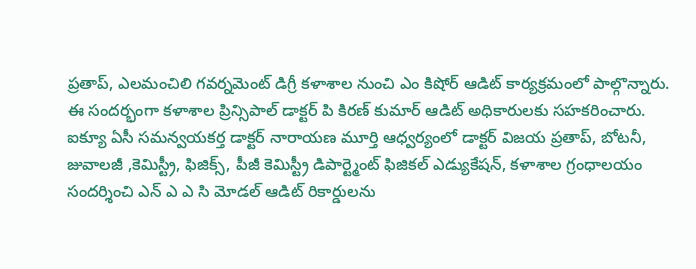ప్రతాప్, ఎలమంచిలి గవర్నమెంట్ డిగ్రీ కళాశాల నుంచి ఎం కిషోర్ ఆడిట్ కార్యక్రమంలో పాల్గొన్నారు. ఈ సందర్భంగా కళాశాల ప్రిన్సిపాల్ డాక్టర్ పి కిరణ్ కుమార్ ఆడిట్ అధికారులకు సహకరించారు. ఐక్యూ ఏసీ సమన్వయకర్త డాక్టర్ నారాయణ మూర్తి ఆధ్వర్యంలో డాక్టర్ విజయ ప్రతాప్, బోటనీ, జువాలజీ ,కెమిస్ట్రీ, ఫిజిక్స్, పీజీ కెమిస్ట్రీ డిపార్ట్మెంట్ ఫిజికల్ ఎడ్యుకేషన్, కళాశాల గ్రంధాలయం సందర్శించి ఎన్ ఎ ఎ సి మోడల్ ఆడిట్ రికార్డులను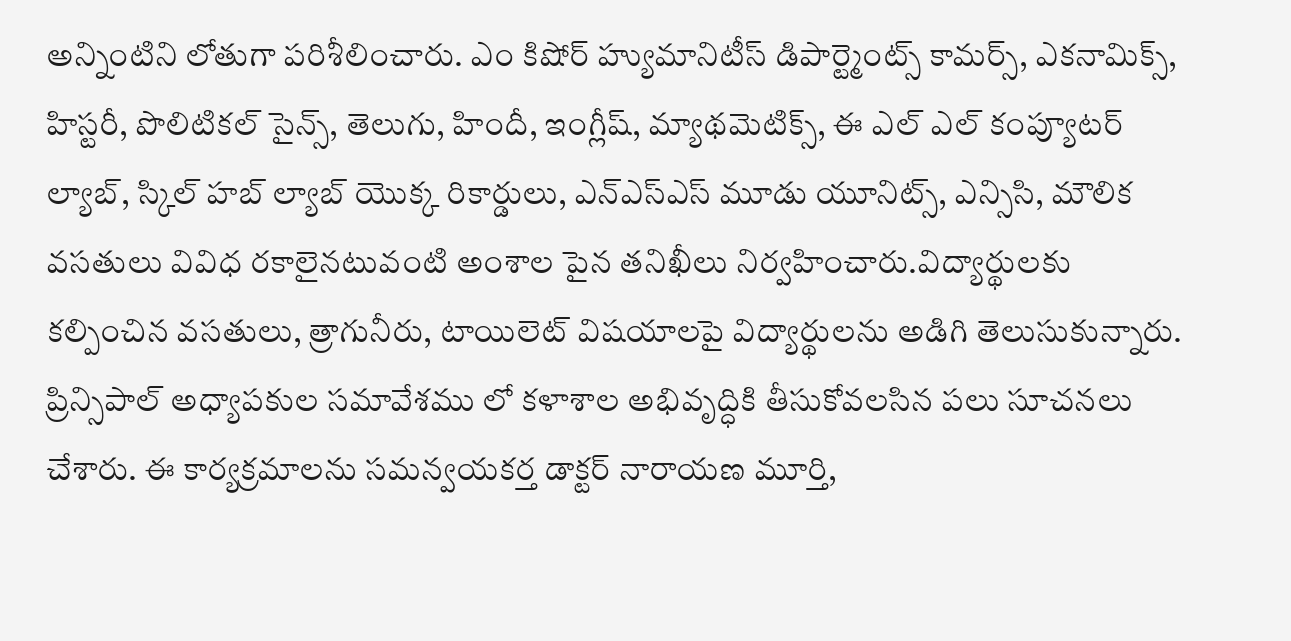అన్నింటిని లోతుగా పరిశీలించారు. ఎం కిషోర్ హ్యుమానిటీస్ డిపార్ట్మెంట్స్ కామర్స్, ఎకనామిక్స్, హిస్టరీ, పొలిటికల్ సైన్స్, తెలుగు, హిందీ, ఇంగ్లీష్, మ్యాథమెటిక్స్, ఈ ఎల్ ఎల్ కంప్యూటర్ ల్యాబ్, స్కిల్ హబ్ ల్యాబ్ యొక్క రికార్డులు, ఎన్ఎస్ఎస్ మూడు యూనిట్స్, ఎన్సిసి, మౌలిక వసతులు వివిధ రకాలైనటువంటి అంశాల పైన తనిఖీలు నిర్వహించారు.విద్యార్థులకు కల్పించిన వసతులు, త్రాగునీరు, టాయిలెట్ విషయాలపై విద్యార్థులను అడిగి తెలుసుకున్నారు. ప్రిన్సిపాల్ అధ్యాపకుల సమావేశము లో కళాశాల అభివృద్ధికి తీసుకోవలసిన పలు సూచనలు చేశారు. ఈ కార్యక్రమాలను సమన్వయకర్త డాక్టర్ నారాయణ మూర్తి,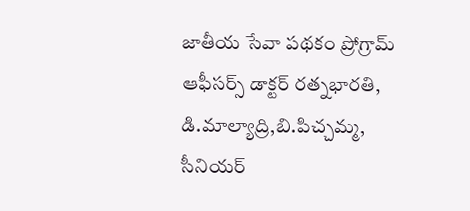జాతీయ సేవా పథకం ప్రోగ్రామ్ ఆఫీసర్స్ డాక్టర్ రత్నభారతి, డి.మాల్యాద్రి,బి.పిచ్చమ్మ, సీనియర్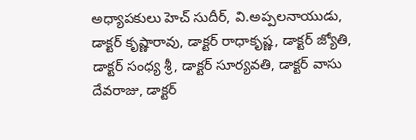అధ్యాపకులు హెచ్ సుదీర్, వి.అప్పలనాయుడు, డాక్టర్ కృష్ణారావు, డాక్టర్ రాధాకృష్ణ, డాక్టర్ జ్యోతి, డాక్టర్ సంధ్య శ్రీ, డాక్టర్ సూర్యవతి, డాక్టర్ వాసు దేవరాజు, డాక్టర్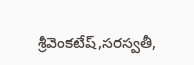శ్రీవెంకటేష్,సరస్వతీ,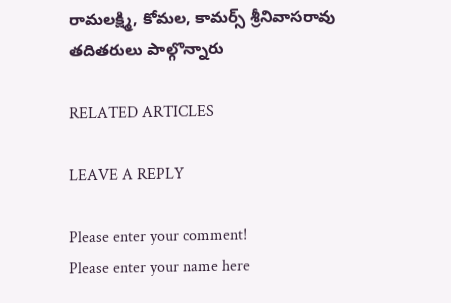రామలక్ష్మి, కోమల, కామర్స్ శ్రీనివాసరావు తదితరులు పాల్గొన్నారు

RELATED ARTICLES

LEAVE A REPLY

Please enter your comment!
Please enter your name here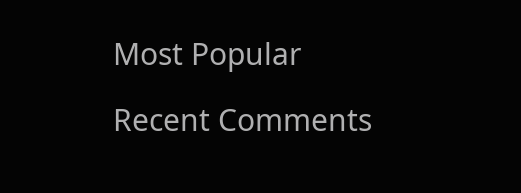Most Popular

Recent Comments